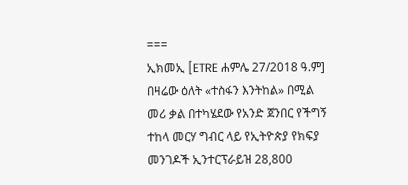===
ኢክመኢ [ETRE ሐምሌ 27/2018 ዓ.ም]
በዛሬው ዕለት «ተስፋን እንትከል» በሚል መሪ ቃል በተካሄደው የአንድ ጀንበር የችግኝ ተከላ መርሃ ግብር ላይ የኢትዮጵያ የክፍያ መንገዶች ኢንተርፕራይዝ 28,800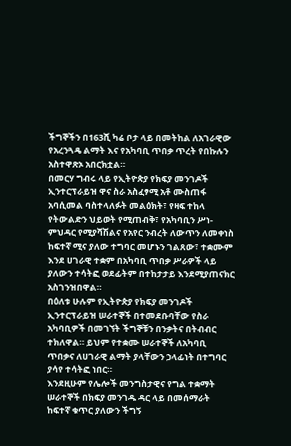ችግኞችን በ163ሺ ካሬ ቦታ ላይ በመትከል ለአገራዊው የአረንጓዴ ልማት እና የአካባቢ ጥበቃ ጥረት የበኩሉን አስተዋጽኦ አበርክቷል።
በመርሃ ግብሩ ላይ የኢትዮጵያ የክፍያ መንገዶች ኢንተርፕራይዝ ዋና ስራ አስፈፃሚ አቶ ሙስጠፋ አባሲመል ባስተላለፉት መልዕክት፣ የዛፍ ተከላ የትውልድን ህይወት የሚጠብቅ፣ የአካባቢን ሥነ-ምህዳር የሚያሻሽልና የአየር ንብረት ለውጥን ለመቀነስ ከፍተኛ ሚና ያለው ተግባር መሆኑን ገልጸው፣ ተቋሙም እንደ ሀገራዊ ተቋም በአካባቢ ጥበቃ ሥራዎች ላይ ያለውን ተሳትፎ ወደፊትም በተከታታይ እንደሚያጠናክር አስገንዝበዋል።
በዕለቱ ሁሉም የኢትዮጵያ የክፍያ መንገዶች ኢንተርፕራይዝ ሠራተኞች በተመደቡባቸው የስራ አካባቢዎች በመገኘት ችግኞቹን በንቃትና በትብብር ተክለዋል። ይህም የተቋሙ ሠራተኞች ለአካባቢ ጥበቃና ለሀገራዊ ልማት ያላቸውን ኃላፊነት በተግባር ያሳየ ተሳትፎ ነበር።
እንደዚሁም የሌሎች መንግስታዊና የግል ተቋማት ሠራተኞች በክፍያ መንገዱ ዳር ላይ በመሰማራት ከፍተኛ ቁጥር ያለውን ችግኝ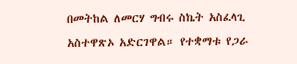በመትከል ለመርሃ ግብሩ ስኬት አስፈላጊ አስተዋጽኦ አድርገዋል። የተቋማቱ የጋራ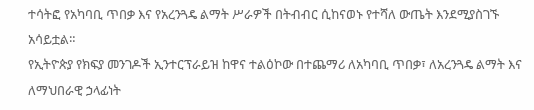ተሳትፎ የአካባቢ ጥበቃ እና የአረንጓዴ ልማት ሥራዎች በትብብር ሲከናወኑ የተሻለ ውጤት እንደሚያስገኙ አሳይቷል።
የኢትዮጵያ የክፍያ መንገዶች ኢንተርፕራይዝ ከዋና ተልዕኮው በተጨማሪ ለአካባቢ ጥበቃ፣ ለአረንጓዴ ልማት እና ለማህበራዊ ኃላፊነት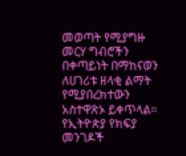መወጣት የሚያግዙ መርሃ ግብሮችን በቀጣይነት በማከናወን ለሀገሪቱ ዘላቂ ልማት የሚያበረክተውን አስተዋጽኦ ይቀጥላል።
የኢትዮጵያ የክፍያ መንገዶች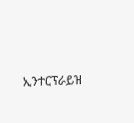ኢንተርፕራይዝ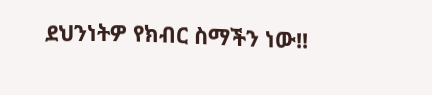ደህንነትዎ የክብር ስማችን ነው!!